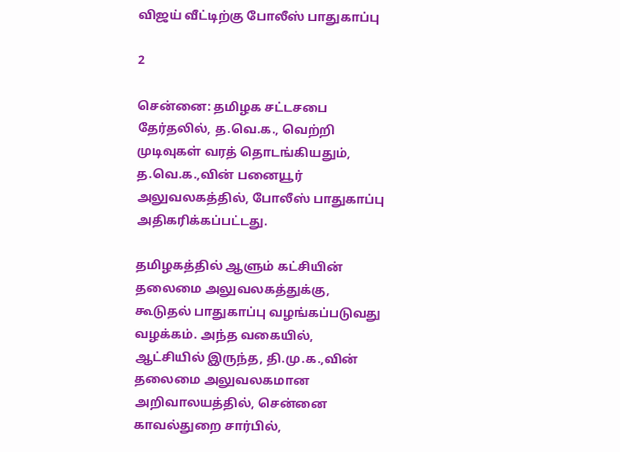விஜய் வீட்டிற்கு போலீஸ் பாதுகாப்பு

2

சென்னை: தமிழக சட்டசபை தேர்தலில், த.வெ.க., வெற்றி முடிவுகள் வரத் தொடங்கியதும், த.வெ.க.,வின் பனையூர் அலுவலகத்தில், போலீஸ் பாதுகாப்பு அதிகரிக்கப்பட்டது.

தமிழகத்தில் ஆளும் கட்சியின் தலைமை அலுவலகத்துக்கு, கூடுதல் பாதுகாப்பு வழங்கப்படுவது வழக்கம். அந்த வகையில், ஆட்சியில் இருந்த, தி.மு.க.,வின் தலைமை அலுவலகமான அறிவாலயத்தில், சென்னை காவல்துறை சார்பில்,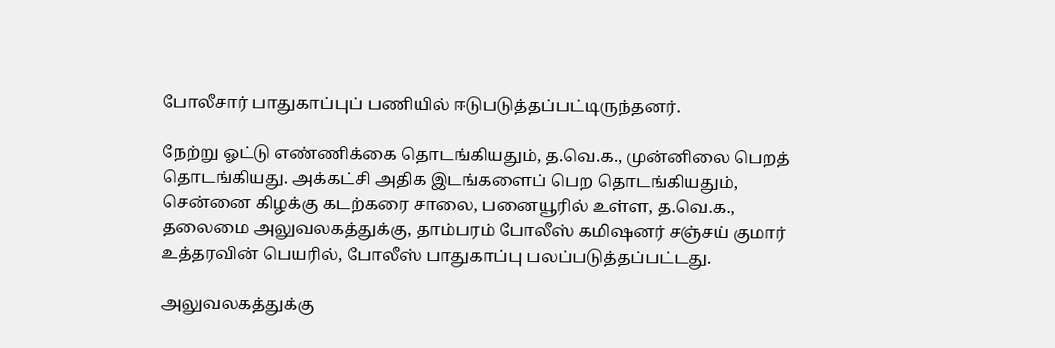போலீசார் பாதுகாப்புப் பணியில் ஈடுபடுத்தப்பட்டிருந்தனர்.

நேற்று ஓட்டு எண்ணிக்கை தொடங்கியதும், த.வெ.க., முன்னிலை பெறத் தொடங்கியது. அக்கட்சி அதிக இடங்களைப் பெற தொடங்கியதும், சென்னை கிழக்கு கடற்கரை சாலை, பனையூரில் உள்ள, த.வெ.க., தலைமை அலுவலகத்துக்கு, தாம்பரம் போலீஸ் கமிஷனர் சஞ்சய் குமார் உத்தரவின் பெயரில், போலீஸ் பாதுகாப்பு பலப்படுத்தப்பட்டது.

அலுவலகத்துக்கு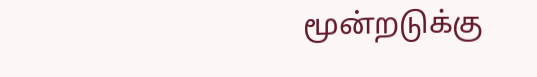மூன்றடுக்கு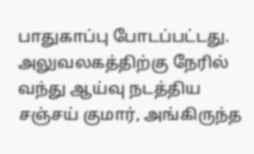பாதுகாப்பு போடப்பட்டது. அலுவலகத்திற்கு நேரில் வந்து ஆய்வு நடத்திய சஞ்சய் குமார், அங்கிருந்த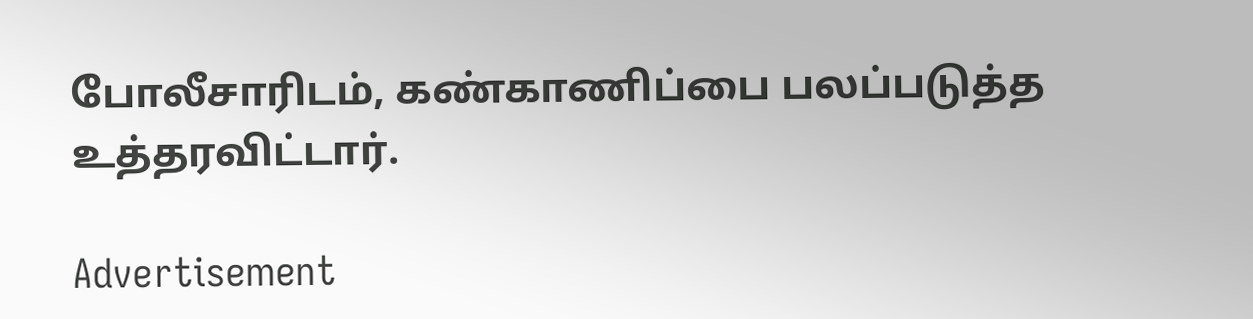போலீசாரிடம், கண்காணிப்பை பலப்படுத்த உத்தரவிட்டார்.

Advertisement